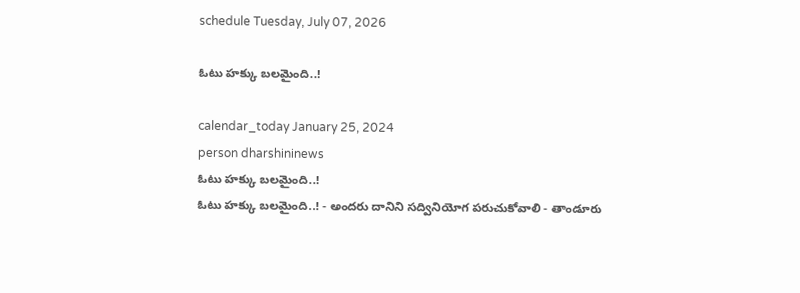schedule Tuesday, July 07, 2026

ఓటు హక్కు బలమైంది..!

calendar_today January 25, 2024
person dharshininews
ఓటు హక్కు బలమైంది..!
ఓటు హక్కు బలమైంది..! - అందరు దానిని సద్వినియోగ పరుచుకోవాలి - తాండూరు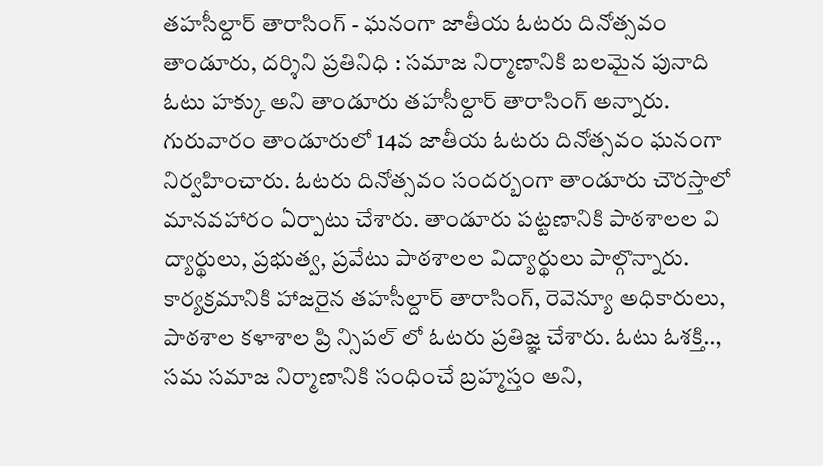తహసీల్దార్ తారాసింగ్ - ఘనంగా జాతీయ ఓటరు దినోత్సవం తాండూరు, దర్శిని ప్రతినిధి : సమాజ నిర్మాణానికి బలమైన పునాది ఓటు హక్కు అని తాండూరు తహసీల్దార్ తారాసింగ్ అన్నారు. గురువారం తాండూరులో 14వ జాతీయ ఓటరు దినోత్సవం ఘనంగా నిర్వహించారు. ఓటరు దినోత్సవం సందర్బంగా తాండూరు చౌరస్తాలో మానవహారం ఏర్పాటు చేశారు. తాండూరు పట్టణానికి పాఠశాలల వి ద్యార్థులు, ప్రభుత్వ, ప్రవేటు పాఠశాలల విద్యార్థులు పాల్గొన్నారు. కార్యక్రమానికి హాజరైన తహసీల్దార్ తారాసింగ్, రెవెన్యూ అధికారులు, పాఠశాల కళాశాల ప్రి న్సిపల్ లో ఓటరు ప్రతిజ్ఞ చేశారు. ఓటు ఓశక్తి.., సమ సమాజ నిర్మాణానికి సంధించే బ్రహ్మస్తం అని,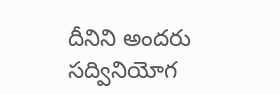దీనిని అందరు సద్వినియోగ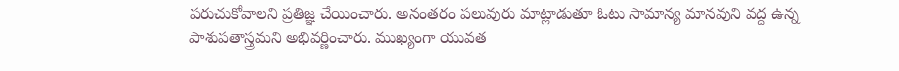పరుచుకోవాలని ప్రతిజ్ఞ చేయించారు. అనంతరం పలువురు మాట్లాడుతూ ఓటు సామాన్య మానవుని వద్ద ఉన్న పాశుపతాస్త్రమని అభివర్ణించారు. ముఖ్యంగా యువత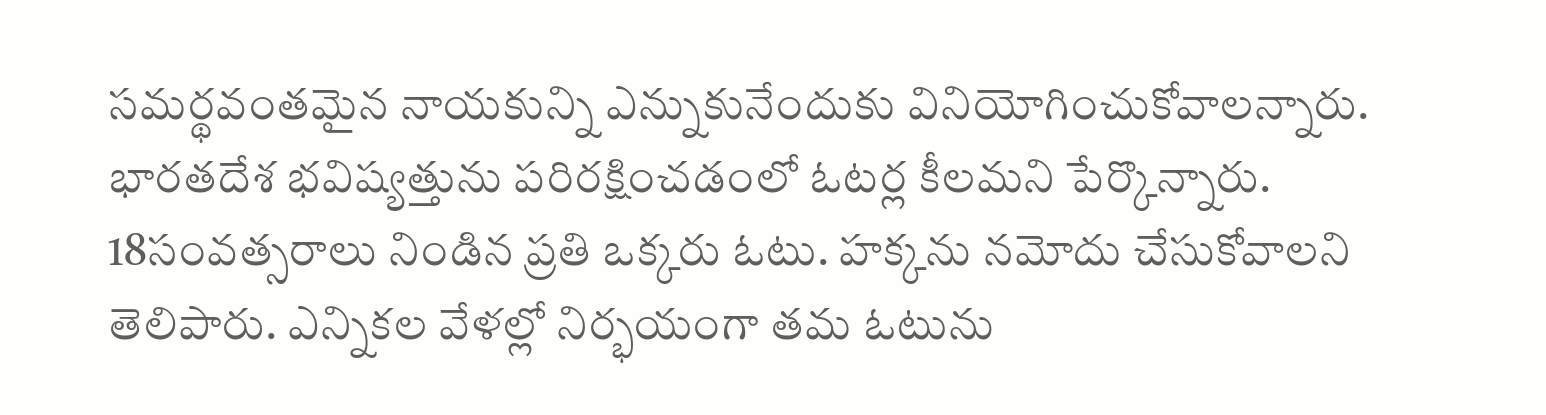సమర్థవంతమైన నాయకున్ని ఎన్నుకునేందుకు వినియోగించుకోవాలన్నారు. భారతదేశ భవిష్యత్తును పరిరక్షించడంలో ఓటర్ల కీలమని పేర్కొన్నారు. 18సంవత్సరాలు నిండిన ప్రతి ఒక్కరు ఓటు. హక్కను నమోదు చేసుకోవాలని తెలిపారు. ఎన్నికల వేళల్లో నిర్భయంగా తమ ఓటును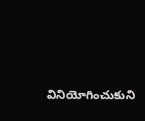వినియోగించుకుని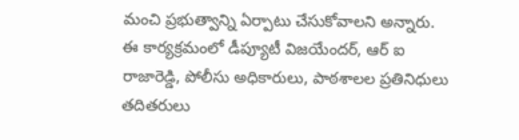మంచి ప్రభుత్వాన్ని ఏర్పాటు చేసుకోవాలని అన్నారు. ఈ కార్యక్రమంలో డీప్యూటీ విజయేందర్, ఆర్ ఐ రాజారెడ్డి, పోలీసు అధికారులు, పాఠశాలల ప్రతినిధులు తదితరులు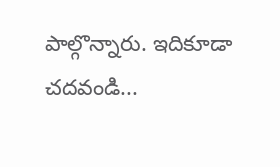పాల్గొన్నారు. ఇదికూడా చదవండి...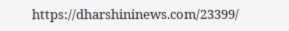https://dharshininews.com/23399/